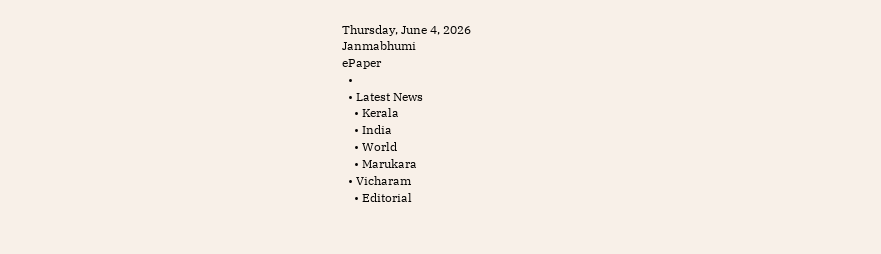Thursday, June 4, 2026
Janmabhumi
ePaper
  •
  • Latest News
    • Kerala
    • India
    • World
    • Marukara
  • Vicharam
    • Editorial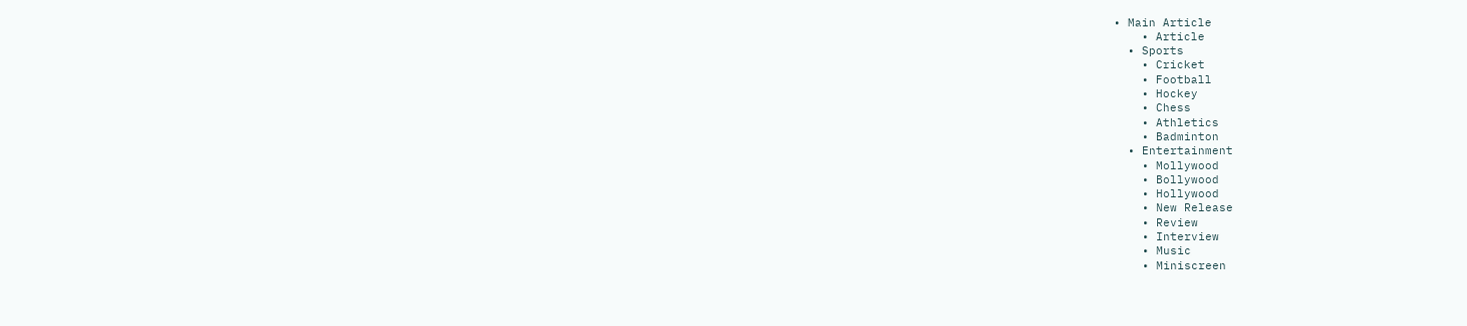• Main Article
    • Article
  • Sports
    • Cricket
    • Football
    • Hockey
    • Chess
    • Athletics
    • Badminton
  • Entertainment
    • Mollywood
    • Bollywood
    • Hollywood
    • New Release
    • Review
    • Interview
    • Music
    • Miniscreen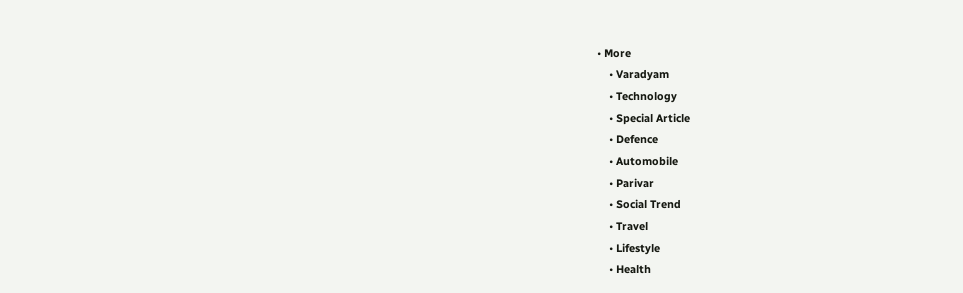• More
    • Varadyam
    • Technology
    • Special Article
    • Defence
    • Automobile
    • Parivar
    • Social Trend
    • Travel
    • Lifestyle
    • Health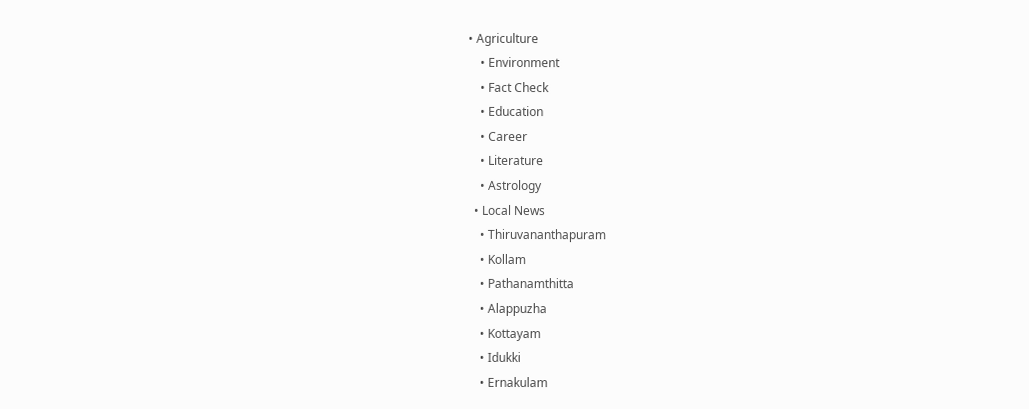• Agriculture
    • Environment
    • Fact Check
    • Education
    • Career
    • Literature
    • Astrology
  • Local News
    • Thiruvananthapuram
    • Kollam
    • Pathanamthitta
    • Alappuzha
    • Kottayam
    • Idukki
    • Ernakulam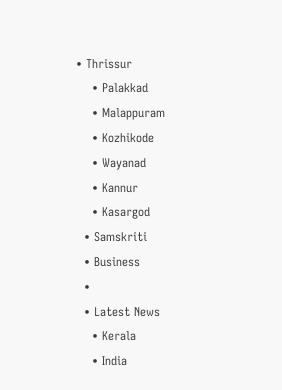• Thrissur
    • Palakkad
    • Malappuram
    • Kozhikode
    • Wayanad
    • Kannur
    • Kasargod
  • Samskriti
  • Business
  •
  • Latest News
    • Kerala
    • India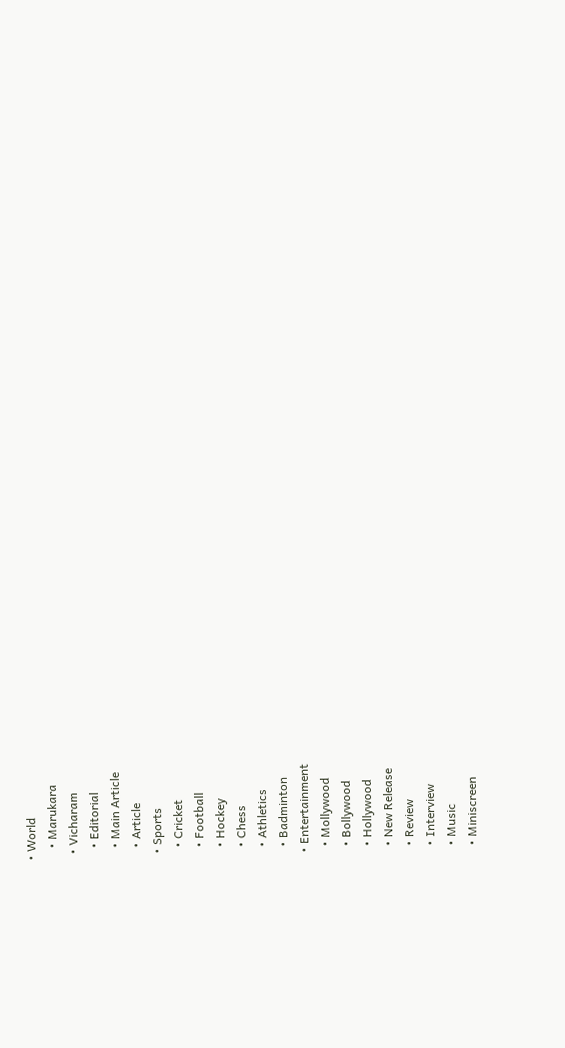• World
    • Marukara
  • Vicharam
    • Editorial
    • Main Article
    • Article
  • Sports
    • Cricket
    • Football
    • Hockey
    • Chess
    • Athletics
    • Badminton
  • Entertainment
    • Mollywood
    • Bollywood
    • Hollywood
    • New Release
    • Review
    • Interview
    • Music
    • Miniscreen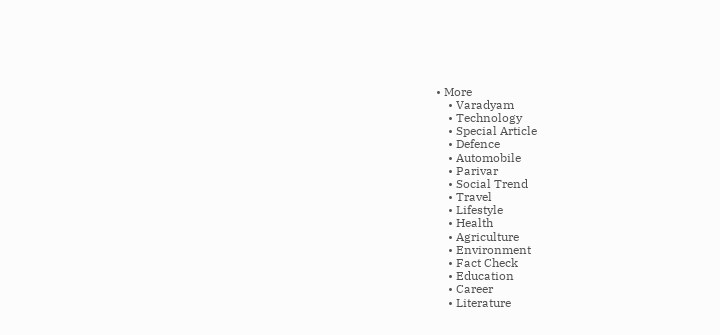• More
    • Varadyam
    • Technology
    • Special Article
    • Defence
    • Automobile
    • Parivar
    • Social Trend
    • Travel
    • Lifestyle
    • Health
    • Agriculture
    • Environment
    • Fact Check
    • Education
    • Career
    • Literature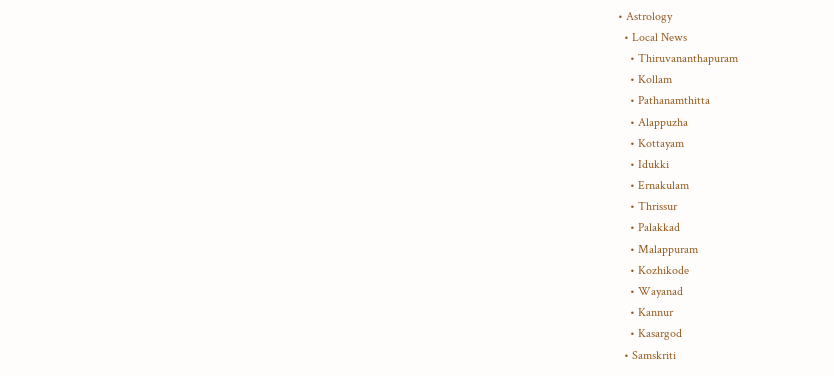• Astrology
  • Local News
    • Thiruvananthapuram
    • Kollam
    • Pathanamthitta
    • Alappuzha
    • Kottayam
    • Idukki
    • Ernakulam
    • Thrissur
    • Palakkad
    • Malappuram
    • Kozhikode
    • Wayanad
    • Kannur
    • Kasargod
  • Samskriti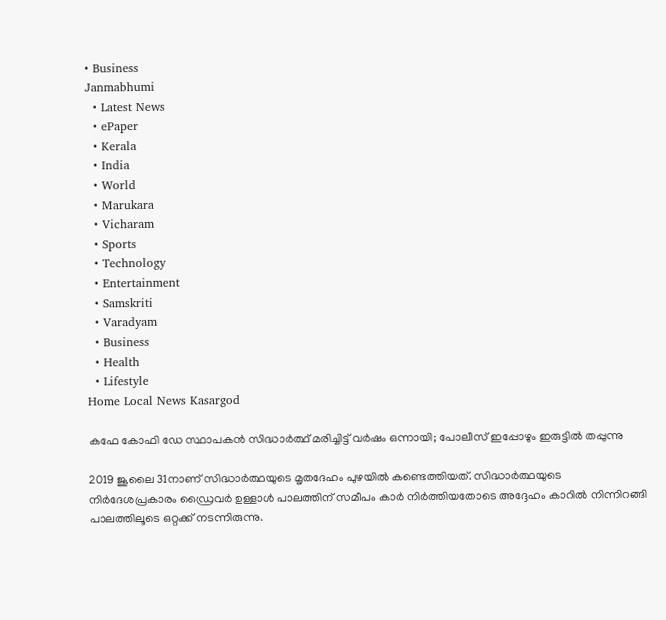• Business
Janmabhumi
  • Latest News
  • ePaper
  • Kerala
  • India
  • World
  • Marukara
  • Vicharam
  • Sports
  • Technology
  • Entertainment
  • Samskriti
  • Varadyam
  • Business
  • Health
  • Lifestyle
Home Local News Kasargod

കഫേ കോഫി ഡേ സ്ഥാപകന്‍ സിദ്ധാര്‍ത്ഥ് മരിച്ചിട്ട് വര്‍ഷം ഒന്നായി; പോലീസ് ഇപ്പോഴും ഇരുട്ടില്‍ തപ്പുന്നു

2019 ജൂലൈ 31നാണ് സിദ്ധാര്‍ത്ഥയുടെ മൃതദേഹം പുഴയില്‍ കണ്ടെത്തിയത്. സിദ്ധാര്‍ത്ഥയുടെ നിര്‍ദേശപ്രകാരം ഡ്രൈവര്‍ ഉള്ളാള്‍ പാലത്തിന് സമീപം കാര്‍ നിര്‍ത്തിയതോടെ അദ്ദേഹം കാറില്‍ നിന്നിറങ്ങി പാലത്തിലൂടെ ഒറ്റക്ക് നടന്നിരുന്നു.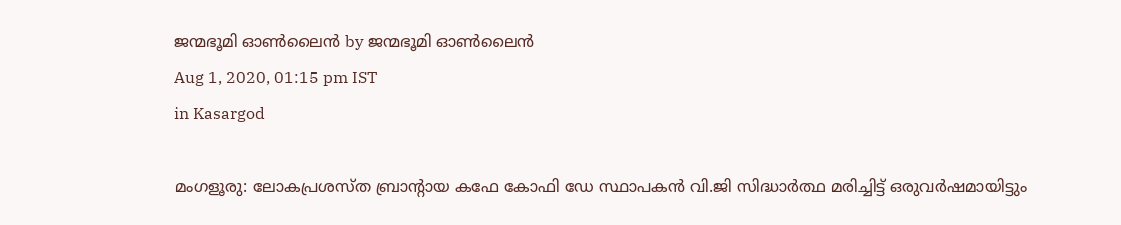ജന്മഭൂമി ഓണ്‍ലൈന്‍ by ജന്മഭൂമി ഓണ്‍ലൈന്‍
Aug 1, 2020, 01:15 pm IST
in Kasargod

മംഗളൂരു: ലോകപ്രശസ്ത ബ്രാന്റായ കഫേ കോഫി ഡേ സ്ഥാപകന്‍ വി.ജി സിദ്ധാര്‍ത്ഥ മരിച്ചിട്ട് ഒരുവര്‍ഷമായിട്ടും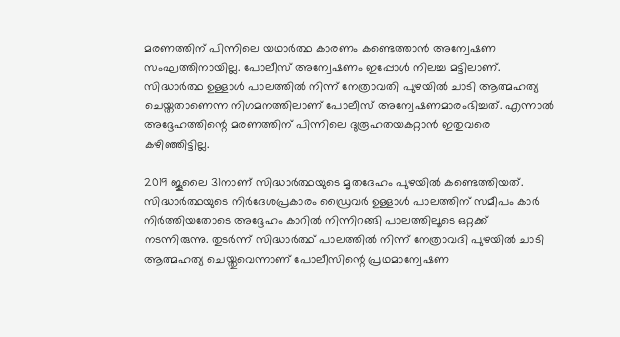മരണത്തിന് പിന്നിലെ യഥാര്‍ത്ഥ കാരണം കണ്ടെത്താന്‍ അന്വേഷണ സംഘത്തിനായില്ല. പോലീസ് അന്വേഷണം ഇപ്പോള്‍ നിലച്ച മട്ടിലാണ്. സിദ്ധാര്‍ത്ഥ ഉള്ളാള്‍ പാലത്തില്‍ നിന്ന് നേത്രാവതി പുഴയില്‍ ചാടി ആത്മഹത്യ ചെയ്തതാണെന്ന നിഗമനത്തിലാണ് പോലീസ് അന്വേഷണമാരംഭിച്ചത്. എന്നാല്‍ അദ്ദേഹത്തിന്റെ മരണത്തിന് പിന്നിലെ ദുരൂഹതയകറ്റാന്‍ ഇതുവരെ കഴിഞ്ഞിട്ടില്ല.

2019 ജൂലൈ 31നാണ് സിദ്ധാര്‍ത്ഥയുടെ മൃതദേഹം പുഴയില്‍ കണ്ടെത്തിയത്. സിദ്ധാര്‍ത്ഥയുടെ നിര്‍ദേശപ്രകാരം ഡ്രൈവര്‍ ഉള്ളാള്‍ പാലത്തിന് സമീപം കാര്‍ നിര്‍ത്തിയതോടെ അദ്ദേഹം കാറില്‍ നിന്നിറങ്ങി പാലത്തിലൂടെ ഒറ്റക്ക് നടന്നിരുന്നു. തുടര്‍ന്ന് സിദ്ധാര്‍ത്ഥ് പാലത്തില്‍ നിന്ന് നേത്രാവദി പുഴയില്‍ ചാടി ആത്മഹത്യ ചെയ്തുവെന്നാണ് പോലീസിന്റെ പ്രഥമാന്വേഷണ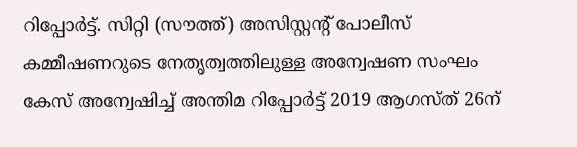റിപ്പോര്‍ട്ട്. സിറ്റി (സൗത്ത്) അസിസ്റ്റന്റ് പോലീസ് കമ്മീഷണറുടെ നേതൃത്വത്തിലുള്ള അന്വേഷണ സംഘം കേസ് അന്വേഷിച്ച് അന്തിമ റിപ്പോര്‍ട്ട് 2019 ആഗസ്ത് 26ന്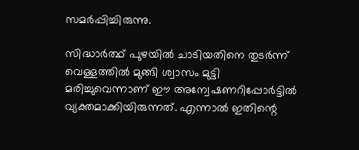സമര്‍പ്പിച്ചിരുന്നു.

സിദ്ധാര്‍ത്ഥ് പുഴയില്‍ ചാടിയതിനെ തുടര്‍ന്ന് വെള്ളത്തില്‍ മുങ്ങി ശ്വാസം മുട്ടി മരിച്ചുവെന്നാണ് ഈ അന്വേഷണറിപ്പോര്‍ട്ടില്‍ വ്യക്തമാക്കിയിരുന്നത്. എന്നാല്‍ ഇതിന്റെ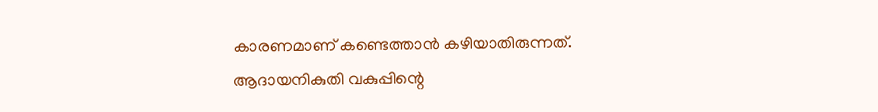കാരണമാണ് കണ്ടെത്താന്‍ കഴിയാതിരുന്നത്. ആദായനികുതി വകുപ്പിന്റെ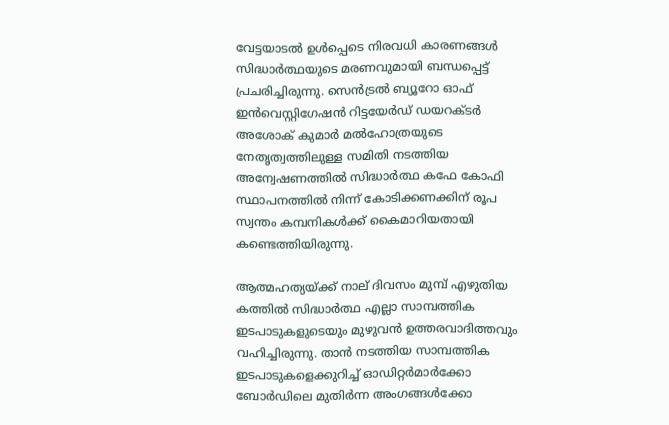വേട്ടയാടല്‍ ഉള്‍പ്പെടെ നിരവധി കാരണങ്ങള്‍ സിദ്ധാര്‍ത്ഥയുടെ മരണവുമായി ബന്ധപ്പെട്ട് പ്രചരിച്ചിരുന്നു. സെന്‍ട്രല്‍ ബ്യൂറോ ഓഫ് ഇന്‍വെസ്റ്റിഗേഷന്‍ റിട്ടയേര്‍ഡ് ഡയറക്ടര്‍ അശോക് കുമാര്‍ മല്‍ഹോത്രയുടെ നേതൃത്വത്തിലുള്ള സമിതി നടത്തിയ അന്വേഷണത്തില്‍ സിദ്ധാര്‍ത്ഥ കഫേ കോഫി സ്ഥാപനത്തില്‍ നിന്ന് കോടിക്കണക്കിന് രൂപ സ്വന്തം കമ്പനികള്‍ക്ക് കൈമാറിയതായി കണ്ടെത്തിയിരുന്നു.

ആത്മഹത്യയ്‌ക്ക് നാല് ദിവസം മുമ്പ് എഴുതിയ കത്തില്‍ സിദ്ധാര്‍ത്ഥ എല്ലാ സാമ്പത്തിക ഇടപാടുകളുടെയും മുഴുവന്‍ ഉത്തരവാദിത്തവും വഹിച്ചിരുന്നു. താന്‍ നടത്തിയ സാമ്പത്തിക ഇടപാടുകളെക്കുറിച്ച് ഓഡിറ്റര്‍മാര്‍ക്കോ ബോര്‍ഡിലെ മുതിര്‍ന്ന അംഗങ്ങള്‍ക്കോ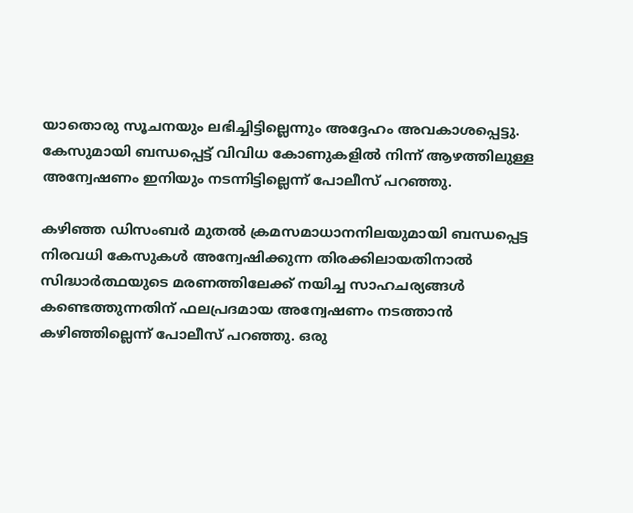യാതൊരു സൂചനയും ലഭിച്ചിട്ടില്ലെന്നും അദ്ദേഹം അവകാശപ്പെട്ടു. കേസുമായി ബന്ധപ്പെട്ട് വിവിധ കോണുകളില്‍ നിന്ന് ആഴത്തിലുള്ള അന്വേഷണം ഇനിയും നടന്നിട്ടില്ലെന്ന് പോലീസ് പറഞ്ഞു.

കഴിഞ്ഞ ഡിസംബര്‍ മുതല്‍ ക്രമസമാധാനനിലയുമായി ബന്ധപ്പെട്ട നിരവധി കേസുകള്‍ അന്വേഷിക്കുന്ന തിരക്കിലായതിനാല്‍ സിദ്ധാര്‍ത്ഥയുടെ മരണത്തിലേക്ക് നയിച്ച സാഹചര്യങ്ങള്‍ കണ്ടെത്തുന്നതിന് ഫലപ്രദമായ അന്വേഷണം നടത്താന്‍ കഴിഞ്ഞില്ലെന്ന് പോലീസ് പറഞ്ഞു. ഒരു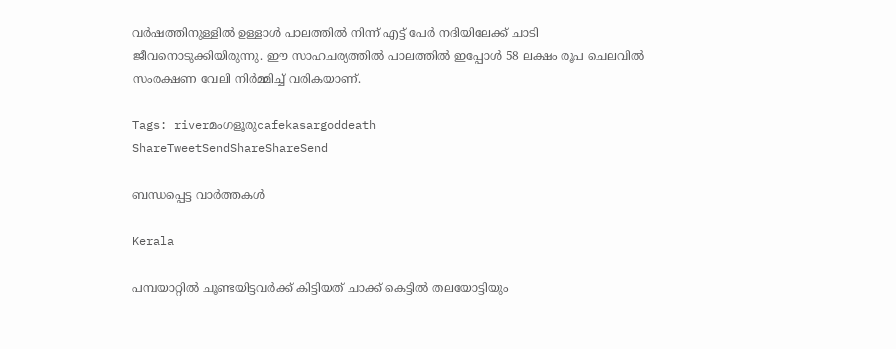വര്‍ഷത്തിനുള്ളില്‍ ഉള്ളാള്‍ പാലത്തില്‍ നിന്ന് എട്ട് പേര്‍ നദിയിലേക്ക് ചാടി ജീവനൊടുക്കിയിരുന്നു. ഈ സാഹചര്യത്തില്‍ പാലത്തില്‍ ഇപ്പോള്‍ 58 ലക്ഷം രൂപ ചെലവില്‍ സംരക്ഷണ വേലി നിര്‍മ്മിച്ച് വരികയാണ്.

Tags: riverമംഗളൂരുcafekasargoddeath
ShareTweetSendShareShareSend

ബന്ധപ്പെട്ട വാര്‍ത്തകള്‍

Kerala

പമ്പയാറ്റില്‍ ചൂണ്ടയിട്ടവര്‍ക്ക് കിട്ടിയത് ചാക്ക് കെട്ടില്‍ തലയോട്ടിയും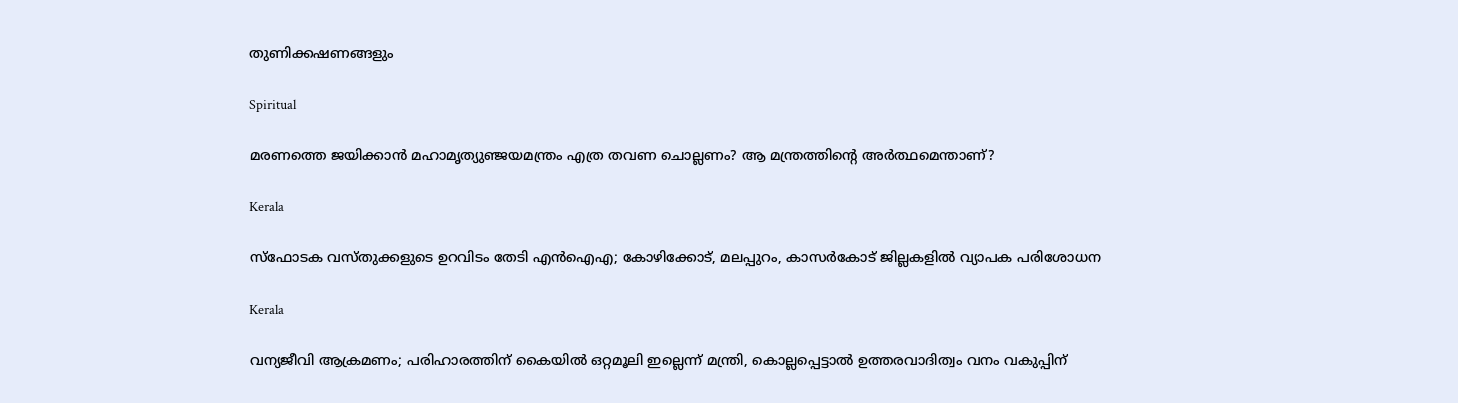തുണിക്കഷണങ്ങളും

Spiritual

മരണത്തെ ജയിക്കാന്‍ മഹാമൃത്യുഞ്ജയമന്ത്രം എത്ര തവണ ചൊല്ലണം? ആ മന്ത്രത്തിന്റെ അര്‍ത്ഥമെന്താണ്?

Kerala

സ്‌ഫോടക വസ്‌തുക്കളുടെ ഉറവിടം തേടി എൻഐഎ; കോഴിക്കോട്, മലപ്പുറം, കാസർകോട് ജില്ലകളിൽ വ്യാപക പരിശോധന

Kerala

വന്യജീവി ആക്രമണം; പരിഹാരത്തിന് കൈയിൽ ഒറ്റമൂലി ഇല്ലെന്ന് മന്ത്രി, കൊല്ലപ്പെട്ടാൽ ഉത്തരവാദിത്വം വനം വകുപ്പിന്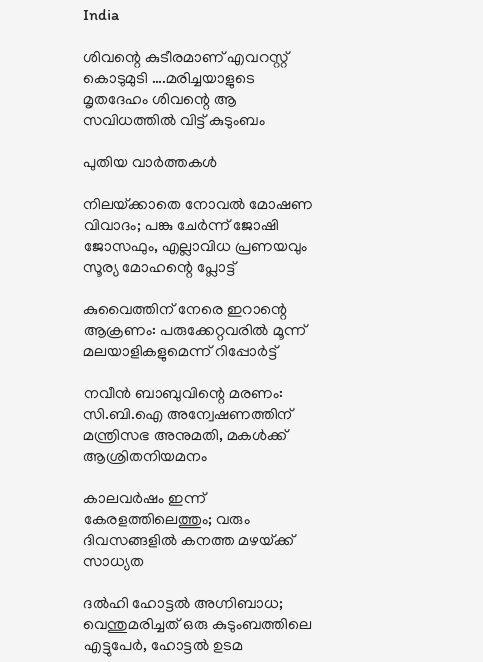India

ശിവന്റെ കുടീരമാണ് എവറസ്റ്റ് കൊടുമുടി ….മരിച്ചയാളുടെ മൃതദേഹം ശിവന്റെ ആ സവിധത്തില്‍ വിട്ട് കുടുംബം

പുതിയ വാര്‍ത്തകള്‍

നിലയ്‌ക്കാതെ നോവല്‍ മോഷണ വിവാദം; പങ്കു ചേര്‍ന്ന് ജോഷി ജോസഫും, എല്ലാവിധ പ്രണയവും സൂര്യ മോഹന്റെ പ്ലോട്ട്

കുവൈത്തിന് നേരെ ഇറാന്റെ ആക്രണം: പരുക്കേറ്റവരിൽ മൂന്ന് മലയാളികളുമെന്ന് റിപ്പോർട്ട്

നവീൻ ബാബുവിന്റെ മരണം: സി.ബി.ഐ അന്വേഷണത്തിന് മന്ത്രിസഭ അനുമതി, മകൾക്ക് ആശ്രിതനിയമനം

കാലവർഷം ഇന്ന് കേരളത്തിലെത്തും; വരും ദിവസങ്ങളിൽ കനത്ത മഴയ്‌ക്ക് സാധ്യത

ദല്‍ഹി ഹോട്ടല്‍ അഗ്നിബാധ; വെന്തുമരിച്ചത് ഒരു കുടുംബത്തിലെ എട്ടുപേര്‍, ഹോട്ടൽ ഉടമ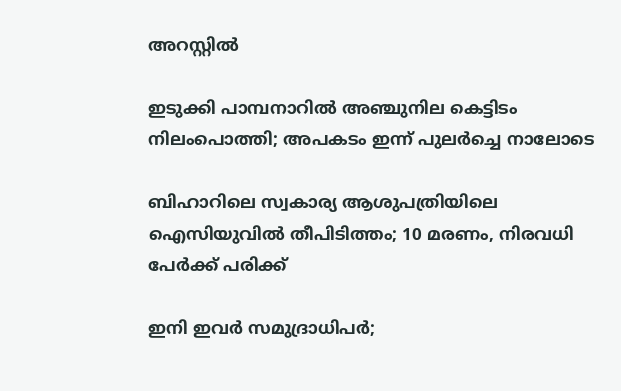അറസ്റ്റിൽ

ഇടുക്കി പാമ്പനാറിൽ അഞ്ചുനില കെട്ടിടം നിലംപൊത്തി; അപകടം ഇന്ന് പുലർച്ചെ നാലോടെ

ബിഹാറിലെ സ്വകാര്യ ആശുപത്രിയിലെ ഐസിയുവിൽ തീപിടിത്തം; 10 മരണം, നിരവധി പേര്‍ക്ക് പരിക്ക്‌

ഇനി ഇവര്‍ സമുദ്രാധിപര്‍;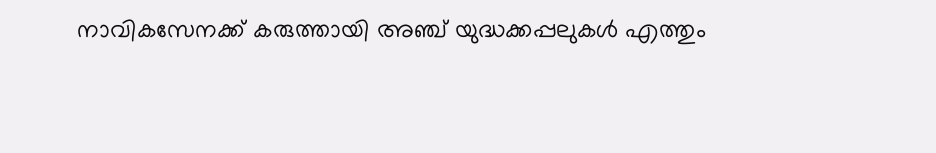നാവികസേനക്ക് കരുത്തായി അഞ്ച് യുദ്ധക്കപ്പലുകള്‍ എത്തും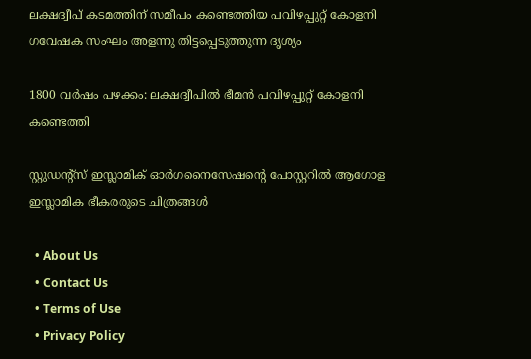ലക്ഷദ്വീപ് കടമത്തിന് സമീപം കണ്ടെത്തിയ പവിഴപ്പുറ്റ് കോളനി ഗവേഷക സംഘം അളന്നു തിട്ടപ്പെടുത്തുന്ന ദൃശ്യം

1800 വര്‍ഷം പഴക്കം: ലക്ഷദ്വീപില്‍ ഭീമന്‍ പവിഴപ്പുറ്റ് കോളനി കണ്ടെത്തി

സ്റ്റുഡന്റ്‌സ് ഇസ്ലാമിക് ഓര്‍ഗനൈസേഷന്റെ പോസ്റ്ററില്‍ ആഗോള ഇസ്ലാമിക ഭീകരരുടെ ചിത്രങ്ങള്‍

  • About Us
  • Contact Us
  • Terms of Use
  • Privacy Policy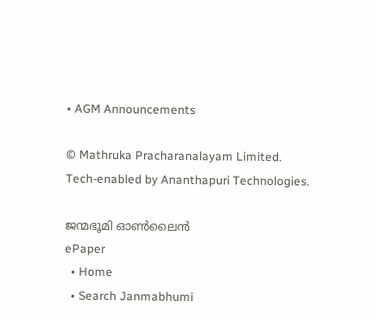• AGM Announcements

© Mathruka Pracharanalayam Limited.
Tech-enabled by Ananthapuri Technologies.

ജന്മഭൂമി ഓണ്‍ലൈന്‍
ePaper
  • Home
  • Search Janmabhumi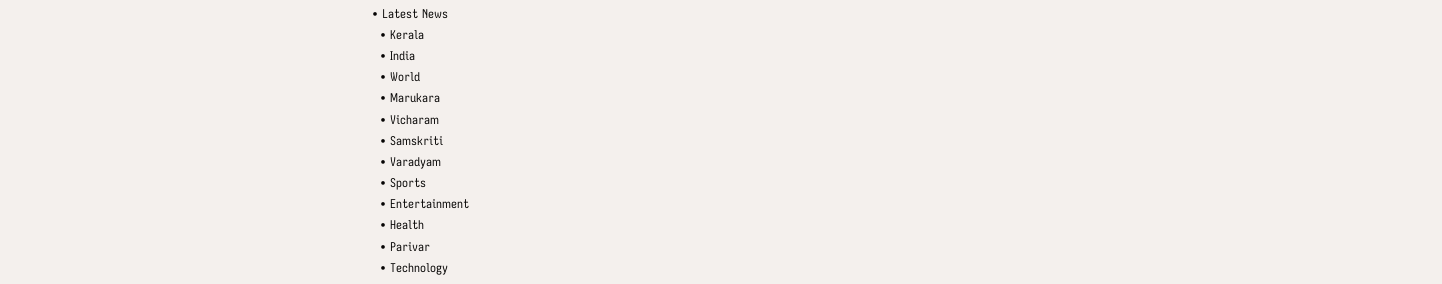• Latest News
  • Kerala
  • India
  • World
  • Marukara
  • Vicharam
  • Samskriti
  • Varadyam
  • Sports
  • Entertainment
  • Health
  • Parivar
  • Technology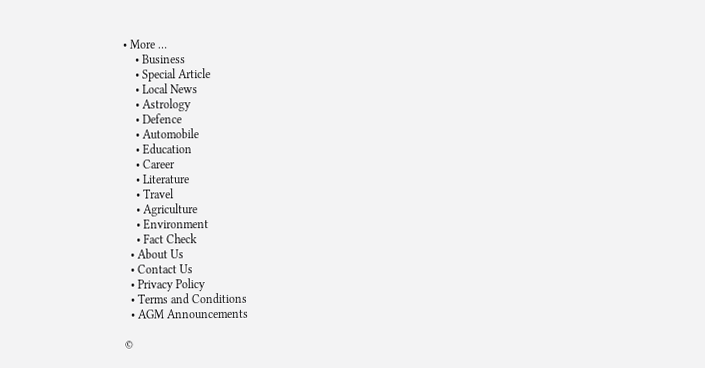• More …
    • Business
    • Special Article
    • Local News
    • Astrology
    • Defence
    • Automobile
    • Education
    • Career
    • Literature
    • Travel
    • Agriculture
    • Environment
    • Fact Check
  • About Us
  • Contact Us
  • Privacy Policy
  • Terms and Conditions
  • AGM Announcements

©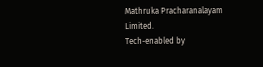Mathruka Pracharanalayam Limited.
Tech-enabled by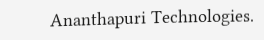Ananthapuri Technologies.